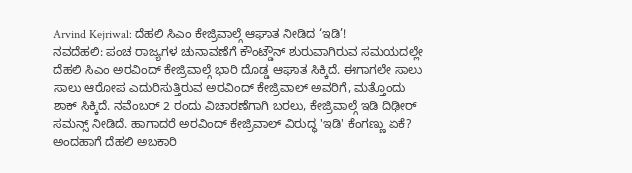Arvind Kejriwal: ದೆಹಲಿ ಸಿಎಂ ಕೇಜ್ರಿವಾಲ್ಗೆ ಆಘಾತ ನೀಡಿದ ‘ಇಡಿ’!
ನವದೆಹಲಿ: ಪಂಚ ರಾಜ್ಯಗಳ ಚುನಾವಣೆಗೆ ಕೌಂಟ್ಡೌನ್ ಶುರುವಾಗಿರುವ ಸಮಯದಲ್ಲೇ ದೆಹಲಿ ಸಿಎಂ ಅರವಿಂದ್ ಕೇಜ್ರಿವಾಲ್ಗೆ ಭಾರಿ ದೊಡ್ಡ ಆಘಾತ ಸಿಕ್ಕಿದೆ. ಈಗಾಗಲೇ ಸಾಲು ಸಾಲು ಆರೋಪ ಎದುರಿಸುತ್ತಿರುವ ಅರವಿಂದ್ ಕೇಜ್ರಿವಾಲ್ ಅವರಿಗೆ, ಮತ್ತೊಂದು ಶಾಕ್ ಸಿಕ್ಕಿದೆ. ನವೆಂಬರ್ 2 ರಂದು ವಿಚಾರಣೆಗಾಗಿ ಬರಲು, ಕೇಜ್ರಿವಾಲ್ಗೆ ಇಡಿ ದಿಢೀರ್ ಸಮನ್ಸ್ ನೀಡಿದೆ. ಹಾಗಾದರೆ ಅರವಿಂದ್ ಕೇಜ್ರಿವಾಲ್ ವಿರುದ್ಧ 'ಇಡಿ' ಕೆಂಗಣ್ಣು ಏಕೆ?
ಅಂದಹಾಗೆ ದೆಹಲಿ ಅಬಕಾರಿ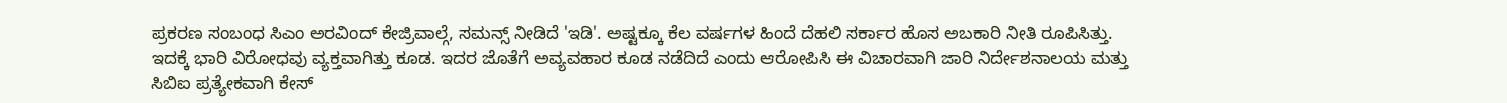ಪ್ರಕರಣ ಸಂಬಂಧ ಸಿಎಂ ಅರವಿಂದ್ ಕೇಜ್ರಿವಾಲ್ಗೆ, ಸಮನ್ಸ್ ನೀಡಿದೆ 'ಇಡಿ'. ಅಷ್ಟಕ್ಕೂ ಕೆಲ ವರ್ಷಗಳ ಹಿಂದೆ ದೆಹಲಿ ಸರ್ಕಾರ ಹೊಸ ಅಬಕಾರಿ ನೀತಿ ರೂಪಿಸಿತ್ತು. ಇದಕ್ಕೆ ಭಾರಿ ವಿರೋಧವು ವ್ಯಕ್ತವಾಗಿತ್ತು ಕೂಡ. ಇದರ ಜೊತೆಗೆ ಅವ್ಯವಹಾರ ಕೂಡ ನಡೆದಿದೆ ಎಂದು ಆರೋಪಿಸಿ ಈ ವಿಚಾರವಾಗಿ ಜಾರಿ ನಿರ್ದೇಶನಾಲಯ ಮತ್ತು ಸಿಬಿಐ ಪ್ರತ್ಯೇಕವಾಗಿ ಕೇಸ್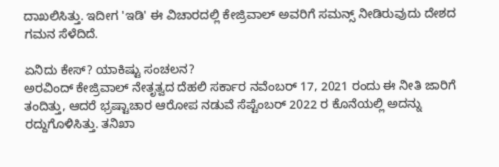ದಾಖಲಿಸಿತ್ತು. ಇದೀಗ 'ಇಡಿ' ಈ ವಿಚಾರದಲ್ಲಿ ಕೇಜ್ರಿವಾಲ್ ಅವರಿಗೆ ಸಮನ್ಸ್ ನೀಡಿರುವುದು ದೇಶದ ಗಮನ ಸೆಳೆದಿದೆ.

ಏನಿದು ಕೇಸ್? ಯಾಕಿಷ್ಟು ಸಂಚಲನ?
ಅರವಿಂದ್ ಕೇಜ್ರಿವಾಲ್ ನೇತೃತ್ವದ ದೆಹಲಿ ಸರ್ಕಾರ ನವೆಂಬರ್ 17, 2021 ರಂದು ಈ ನೀತಿ ಜಾರಿಗೆ ತಂದಿತ್ತು, ಆದರೆ ಭ್ರಷ್ಟಾಚಾರ ಆರೋಪ ನಡುವೆ ಸೆಪ್ಟೆಂಬರ್ 2022 ರ ಕೊನೆಯಲ್ಲಿ ಅದನ್ನು ರದ್ದುಗೊಳಿಸಿತ್ತು. ತನಿಖಾ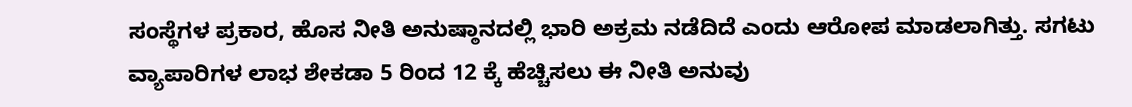ಸಂಸ್ಥೆಗಳ ಪ್ರಕಾರ, ಹೊಸ ನೀತಿ ಅನುಷ್ಠಾನದಲ್ಲಿ ಭಾರಿ ಅಕ್ರಮ ನಡೆದಿದೆ ಎಂದು ಆರೋಪ ಮಾಡಲಾಗಿತ್ತು. ಸಗಟು ವ್ಯಾಪಾರಿಗಳ ಲಾಭ ಶೇಕಡಾ 5 ರಿಂದ 12 ಕ್ಕೆ ಹೆಚ್ಚಿಸಲು ಈ ನೀತಿ ಅನುವು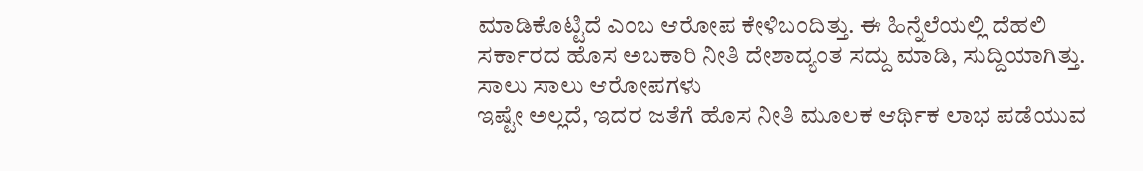ಮಾಡಿಕೊಟ್ಟಿದೆ ಎಂಬ ಆರೋಪ ಕೇಳಿಬಂದಿತ್ತು. ಈ ಹಿನ್ನೆಲೆಯಲ್ಲಿ ದೆಹಲಿ ಸರ್ಕಾರದ ಹೊಸ ಅಬಕಾರಿ ನೀತಿ ದೇಶಾದ್ಯಂತ ಸದ್ದು ಮಾಡಿ, ಸುದ್ದಿಯಾಗಿತ್ತು.
ಸಾಲು ಸಾಲು ಆರೋಪಗಳು
ಇಷ್ಟೇ ಅಲ್ಲದೆ, ಇದರ ಜತೆಗೆ ಹೊಸ ನೀತಿ ಮೂಲಕ ಆರ್ಥಿಕ ಲಾಭ ಪಡೆಯುವ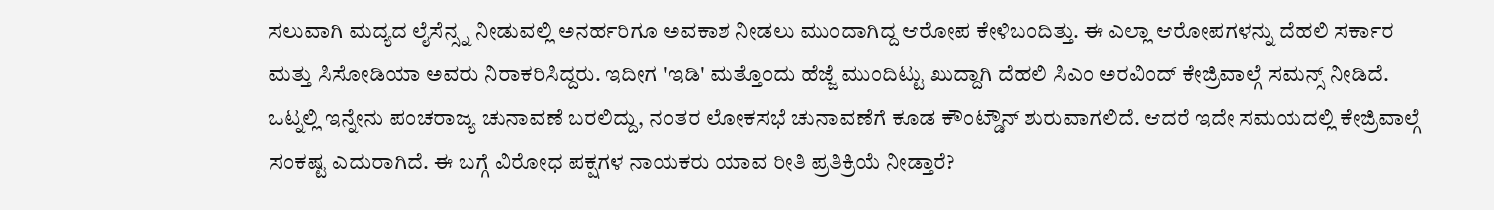ಸಲುವಾಗಿ ಮದ್ಯದ ಲೈಸೆನ್ಸ್ನ ನೀಡುವಲ್ಲಿ ಅನರ್ಹರಿಗೂ ಅವಕಾಶ ನೀಡಲು ಮುಂದಾಗಿದ್ದ ಆರೋಪ ಕೇಳಿಬಂದಿತ್ತು. ಈ ಎಲ್ಲಾ ಆರೋಪಗಳನ್ನು ದೆಹಲಿ ಸರ್ಕಾರ ಮತ್ತು ಸಿಸೋಡಿಯಾ ಅವರು ನಿರಾಕರಿಸಿದ್ದರು. ಇದೀಗ 'ಇಡಿ' ಮತ್ತೊಂದು ಹೆಜ್ಜೆ ಮುಂದಿಟ್ಟು ಖುದ್ದಾಗಿ ದೆಹಲಿ ಸಿಎಂ ಅರವಿಂದ್ ಕೇಜ್ರಿವಾಲ್ಗೆ ಸಮನ್ಸ್ ನೀಡಿದೆ.
ಒಟ್ನಲ್ಲಿ ಇನ್ನೇನು ಪಂಚರಾಜ್ಯ ಚುನಾವಣೆ ಬರಲಿದ್ದು, ನಂತರ ಲೋಕಸಭೆ ಚುನಾವಣೆಗೆ ಕೂಡ ಕೌಂಟ್ಡೌನ್ ಶುರುವಾಗಲಿದೆ. ಆದರೆ ಇದೇ ಸಮಯದಲ್ಲಿ ಕೇಜ್ರಿವಾಲ್ಗೆ ಸಂಕಷ್ಟ ಎದುರಾಗಿದೆ. ಈ ಬಗ್ಗೆ ವಿರೋಧ ಪಕ್ಷಗಳ ನಾಯಕರು ಯಾವ ರೀತಿ ಪ್ರತಿಕ್ರಿಯೆ ನೀಡ್ತಾರೆ?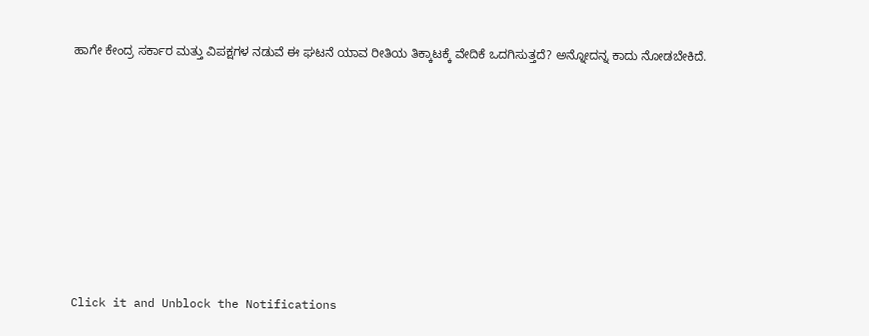ಹಾಗೇ ಕೇಂದ್ರ ಸರ್ಕಾರ ಮತ್ತು ವಿಪಕ್ಷಗಳ ನಡುವೆ ಈ ಘಟನೆ ಯಾವ ರೀತಿಯ ತಿಕ್ಕಾಟಕ್ಕೆ ವೇದಿಕೆ ಒದಗಿಸುತ್ತದೆ? ಅನ್ನೋದನ್ನ ಕಾದು ನೋಡಬೇಕಿದೆ.












Click it and Unblock the Notifications